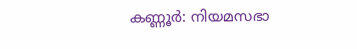കണ്ണൂർ: നിയമസഭാ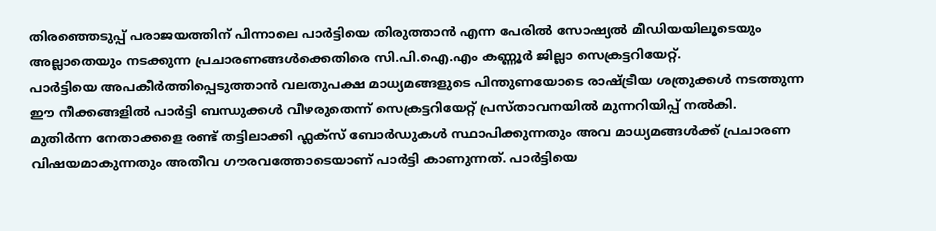തിരഞ്ഞെടുപ്പ് പരാജയത്തിന് പിന്നാലെ പാർട്ടിയെ തിരുത്താൻ എന്ന പേരിൽ സോഷ്യൽ മീഡിയയിലൂടെയും അല്ലാതെയും നടക്കുന്ന പ്രചാരണങ്ങൾക്കെതിരെ സി.പി.ഐ.എം കണ്ണൂർ ജില്ലാ സെക്രട്ടറിയേറ്റ്.
പാർട്ടിയെ അപകീർത്തിപ്പെടുത്താൻ വലതുപക്ഷ മാധ്യമങ്ങളുടെ പിന്തുണയോടെ രാഷ്ട്രീയ ശത്രുക്കൾ നടത്തുന്ന ഈ നീക്കങ്ങളിൽ പാർട്ടി ബന്ധുക്കൾ വീഴരുതെന്ന് സെക്രട്ടറിയേറ്റ് പ്രസ്താവനയിൽ മുന്നറിയിപ്പ് നൽകി.
മുതിർന്ന നേതാക്കളെ രണ്ട് തട്ടിലാക്കി ഫ്ലക്സ് ബോർഡുകൾ സ്ഥാപിക്കുന്നതും അവ മാധ്യമങ്ങൾക്ക് പ്രചാരണ വിഷയമാകുന്നതും അതീവ ഗൗരവത്തോടെയാണ് പാർട്ടി കാണുന്നത്. പാർട്ടിയെ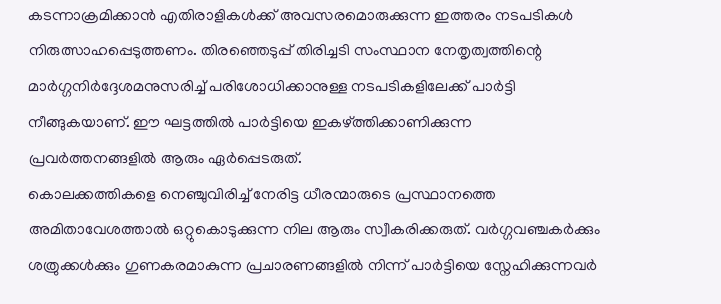കടന്നാക്രമിക്കാൻ എതിരാളികൾക്ക് അവസരമൊരുക്കുന്ന ഇത്തരം നടപടികൾ നിരുത്സാഹപ്പെടുത്തണം. തിരഞ്ഞെടുപ്പ് തിരിച്ചടി സംസ്ഥാന നേതൃത്വത്തിന്റെ മാർഗ്ഗനിർദ്ദേശമനുസരിച്ച് പരിശോധിക്കാനുള്ള നടപടികളിലേക്ക് പാർട്ടി നീങ്ങുകയാണ്. ഈ ഘട്ടത്തിൽ പാർട്ടിയെ ഇകഴ്ത്തിക്കാണിക്കുന്ന പ്രവർത്തനങ്ങളിൽ ആരും ഏർപ്പെടരുത്.
കൊലക്കത്തികളെ നെഞ്ചുവിരിച്ച് നേരിട്ട ധീരന്മാരുടെ പ്രസ്ഥാനത്തെ അമിതാവേശത്താൽ ഒറ്റുകൊടുക്കുന്ന നില ആരും സ്വീകരിക്കരുത്. വർഗ്ഗവഞ്ചകർക്കും ശത്രുക്കൾക്കും ഗുണകരമാകുന്ന പ്രചാരണങ്ങളിൽ നിന്ന് പാർട്ടിയെ സ്നേഹിക്കുന്നവർ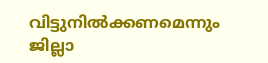വിട്ടുനിൽക്കണമെന്നും ജില്ലാ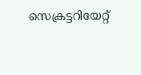സെക്രട്ടറിയേറ്റ്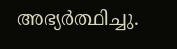അഭ്യർത്ഥിച്ചു.